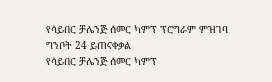የሳይበር ቻሌንጅ ሰመር ካምፕ ፕሮግራም ምዝገባ ግንቦት 24 ይጠናቀቃል
የሳይበር ቻሌንጅ ሰመር ካምፕ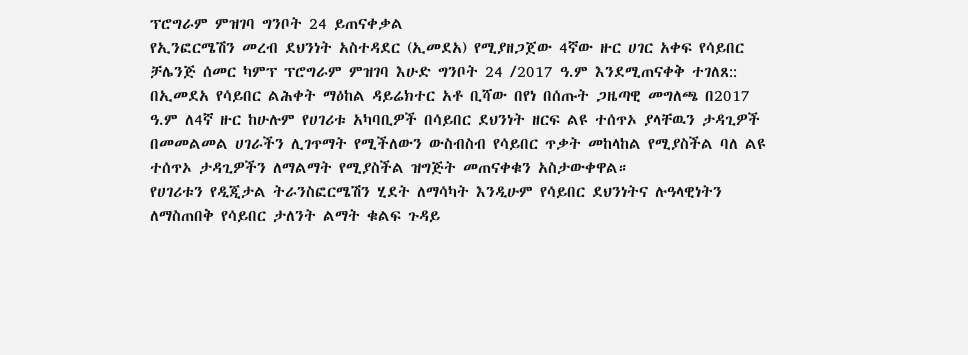ፕሮግራም ምዝገባ ግንቦት 24 ይጠናቀቃል
የኢንፎርሜሽን መረብ ደህንነት አስተዳደር (ኢመደአ) የሚያዘጋጀው 4ኛው ዙር ሀገር አቀፍ የሳይበር ቻሌንጅ ሰመር ካምፕ ፕሮግራም ምዝገባ እሁድ ግንቦት 24 /2017 ዓ.ም እንደሚጠናቀቅ ተገለጸ::
በኢመደአ የሳይበር ልሕቀት ማዕከል ዳይሬክተር አቶ ቢሻው በየነ በሰጡት ጋዜጣዊ መግለጫ በ2017 ዓ.ም ለ4ኛ ዙር ከሁሉም የሀገሪቱ አካባቢዎች በሳይበር ደህንነት ዘርፍ ልዩ ተሰጥኦ ያላቸዉን ታዳጊዎች በመመልመል ሀገራችን ሊገጥማት የሚችለውን ውስብስብ የሳይበር ጥቃት መከላከል የሚያስችል ባለ ልዩ ተሰጥኦ ታዳጊዎችን ለማልማት የሚያስችል ዝግጅት መጠናቀቁን አስታውቀዋል።
የሀገሪቱን የዲጂታል ትራንስፎርሜሽን ሂደት ለማሳካት እንዲሁም የሳይበር ደህንነትና ሉዓላዊነትን ለማስጠበቅ የሳይበር ታለንት ልማት ቁልፍ ጉዳይ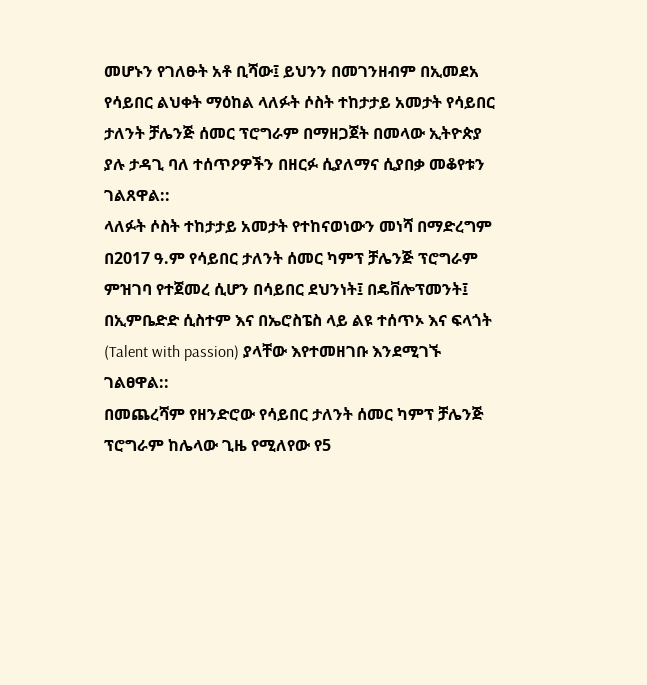መሆኑን የገለፁት አቶ ቢሻው፤ ይህንን በመገንዘብም በኢመደአ የሳይበር ልህቀት ማዕከል ላለፉት ሶስት ተከታታይ አመታት የሳይበር ታለንት ቻሌንጅ ሰመር ፕሮግራም በማዘጋጀት በመላው ኢትዮጵያ ያሉ ታዳጊ ባለ ተሰጥዖዎችን በዘርፉ ሲያለማና ሲያበቃ መቆየቱን ገልጸዋል::
ላለፉት ሶስት ተከታታይ አመታት የተከናወነውን መነሻ በማድረግም በ2017 ዓ.ም የሳይበር ታለንት ሰመር ካምፕ ቻሌንጅ ፕሮግራም ምዝገባ የተጀመረ ሲሆን በሳይበር ደህንነት፤ በዴቨሎፕመንት፤ በኢምቤድድ ሲስተም እና በኤሮስፔስ ላይ ልዩ ተሰጥኦ እና ፍላጎት (Talent with passion) ያላቸው እየተመዘገቡ እንደሚገኙ ገልፀዋል::
በመጨረሻም የዘንድሮው የሳይበር ታለንት ሰመር ካምፕ ቻሌንጅ ፕሮግራም ከሌላው ጊዜ የሚለየው የ5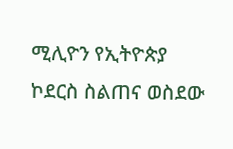ሚሊዮን የኢትዮጵያ ኮደርስ ስልጠና ወስደው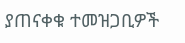ያጠናቀቁ ተመዝጋቢዎች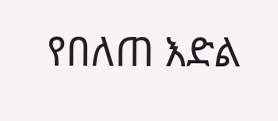የበለጠ እድል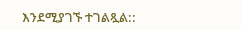እንደሚያገኙ ተገልጿል::